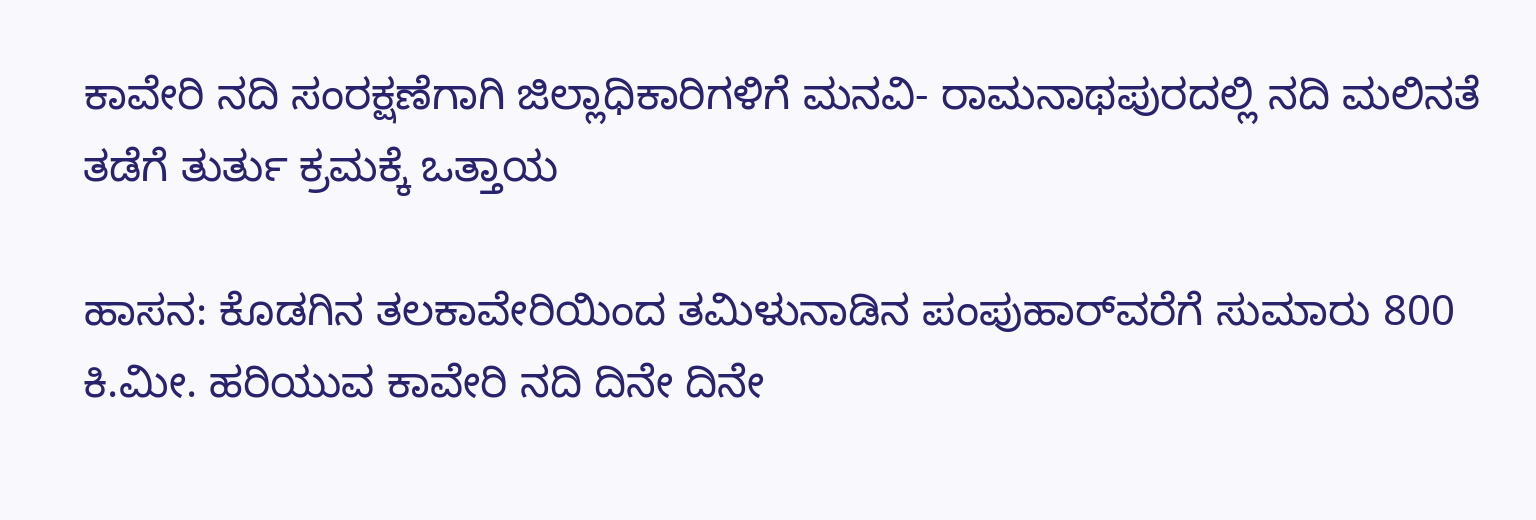ಕಾವೇರಿ ನದಿ ಸಂರಕ್ಷಣೆಗಾಗಿ ಜಿಲ್ಲಾಧಿಕಾರಿಗಳಿಗೆ ಮನವಿ- ರಾಮನಾಥಪುರದಲ್ಲಿ ನದಿ ಮಲಿನತೆ ತಡೆಗೆ ತುರ್ತು ಕ್ರಮಕ್ಕೆ ಒತ್ತಾಯ

ಹಾಸನ: ಕೊಡಗಿನ ತಲಕಾವೇರಿಯಿಂದ ತಮಿಳುನಾಡಿನ ಪಂಪುಹಾರ್‌ವರೆಗೆ ಸುಮಾರು 800 ಕಿ.ಮೀ. ಹರಿಯುವ ಕಾವೇರಿ ನದಿ ದಿನೇ ದಿನೇ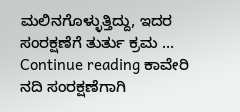ಮಲಿನಗೊಳ್ಳುತ್ತಿದ್ದು, ಇದರ ಸಂರಕ್ಷಣೆಗೆ ತುರ್ತು ಕ್ರಮ … Continue reading ಕಾವೇರಿ ನದಿ ಸಂರಕ್ಷಣೆಗಾಗಿ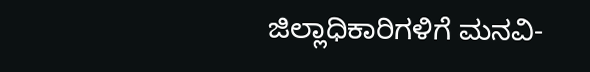ಜಿಲ್ಲಾಧಿಕಾರಿಗಳಿಗೆ ಮನವಿ-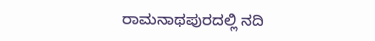ರಾಮನಾಥಪುರದಲ್ಲಿ ನದಿ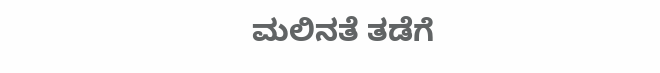ಮಲಿನತೆ ತಡೆಗೆ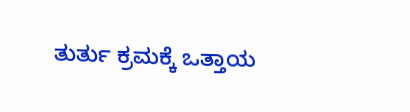ತುರ್ತು ಕ್ರಮಕ್ಕೆ ಒತ್ತಾಯ